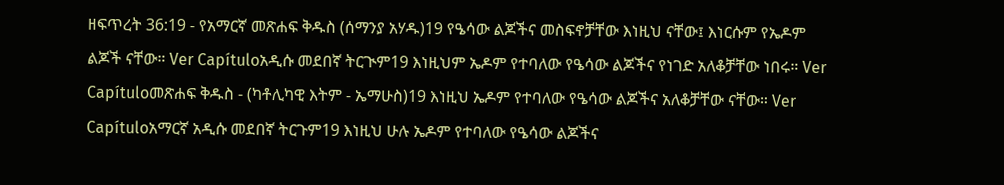ዘፍጥረት 36:19 - የአማርኛ መጽሐፍ ቅዱስ (ሰማንያ አሃዱ)19 የዔሳው ልጆችና መስፍኖቻቸው እነዚህ ናቸው፤ እነርሱም የኤዶም ልጆች ናቸው። Ver Capítuloአዲሱ መደበኛ ትርጒም19 እነዚህም ኤዶም የተባለው የዔሳው ልጆችና የነገድ አለቆቻቸው ነበሩ። Ver Capítuloመጽሐፍ ቅዱስ - (ካቶሊካዊ እትም - ኤማሁስ)19 እነዚህ ኤዶም የተባለው የዔሳው ልጆችና አለቆቻቸው ናቸው። Ver Capítuloአማርኛ አዲሱ መደበኛ ትርጉም19 እነዚህ ሁሉ ኤዶም የተባለው የዔሳው ልጆችና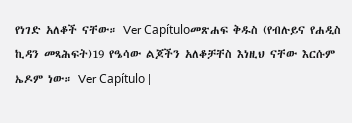የነገድ አለቆች ናቸው። Ver Capítuloመጽሐፍ ቅዱስ (የብሉይና የሐዲስ ኪዳን መጻሕፍት)19 የዔሳው ልጆችን አለቆቻቸስ እነዚህ ናቸው እርሱም ኤዶም ነው። Ver Capítulo |